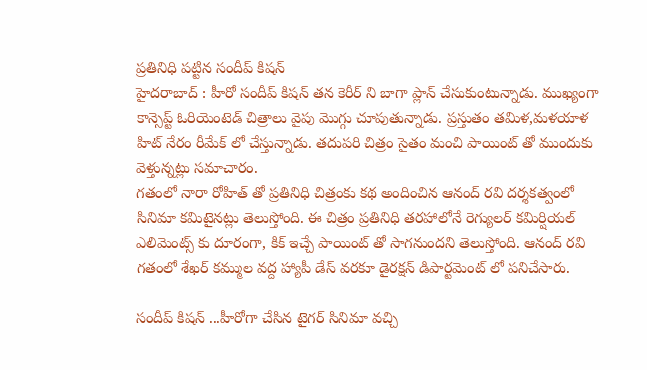ప్రతినిధి పట్టిన సందీప్ కిషన్
హైదరాబాద్ : హీరో సందీప్ కిషన్ తన కెరీర్ ని బాగా ప్లాన్ చేసుకుంటున్నాడు. ముఖ్యంగా కాన్సెప్ట్ ఓరియెంటెడ్ చిత్రాలు వైపు మొగ్గు చూపుతున్నాడు. ప్రస్తుతం తమిళ,మళయాళ హిట్ నేరం రీమేక్ లో చేస్తున్నాడు. తదుపరి చిత్రం సైతం మంచి పాయింట్ తో ముందుకు వెళ్తున్నట్లు సమాచారం.
గతంలో నారా రోహిత్ తో ప్రతినిధి చిత్రంకు కథ అందించిన ఆనంద్ రవి దర్శకత్వంలో సినిమా కమిటైనట్లు తెలుస్తోంది. ఈ చిత్రం ప్రతినిధి తరహాలోనే రెగ్యులర్ కమిర్షియల్ ఎలిమెంట్స్ కు దూరంగా, కిక్ ఇచ్చే పాయింట్ తో సాగనుందని తెలుస్తోంది. ఆనంద్ రవి గతంలో శేఖర్ కమ్ముల వద్ద హ్యాపీ డేస్ వరకూ డైరక్షన్ డిపార్టమెంట్ లో పనిచేసారు.

సందీప్ కిషన్ ...హీరోగా చేసిన టైగర్ సినిమా వచ్చి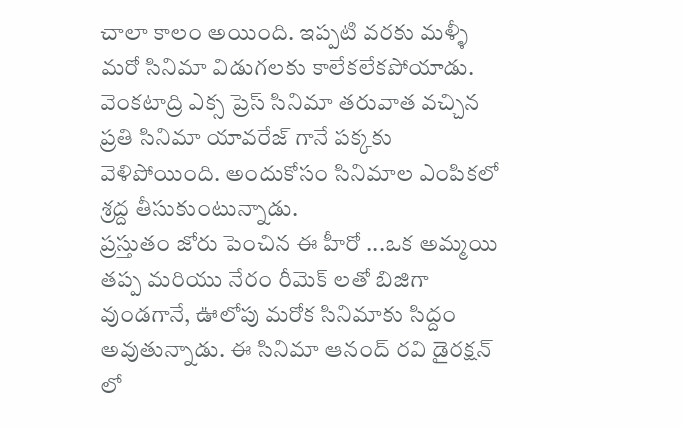చాలా కాలం అయింది. ఇప్పటి వరకు మళ్ళీ మరో సినిమా విడుగలకు కాలేకలేకపోయాడు. వెంకటాద్రి ఎక్స ప్రెస్ సినిమా తరువాత వచ్చిన ప్రతి సినిమా యావరేజ్ గానే పక్కకు వెళిపోయింది. అందుకోసం సినిమాల ఎంపికలో శ్రద్ద తీసుకుంటున్నాడు.
ప్రస్తుతం జోరు పెంచిన ఈ హీరో ...ఒక అమ్మయి తప్ప మరియు నేరం రీమెక్ లతో బిజిగా వుండగానే, ఊలోపు మరోక సినిమాకు సిద్దం అవుతున్నాడు. ఈ సినిమా ఆనంద్ రవి డైరక్షన్ లో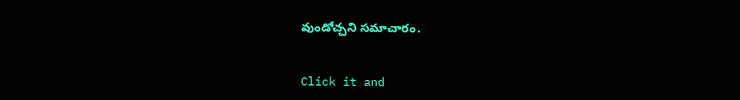వుండోచ్చని సమాచారం.


Click it and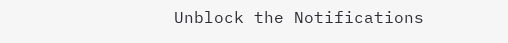Unblock the Notifications